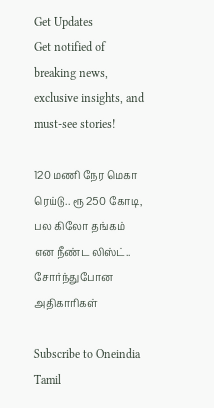Get Updates
Get notified of breaking news, exclusive insights, and must-see stories!

120 மணி நேர மெகா ரெய்டு.. ரூ 250 கோடி, பல கிலோ தங்கம் என நீண்ட லிஸ்ட்.. சோர்ந்துபோன அதிகாரிகள்

Subscribe to Oneindia Tamil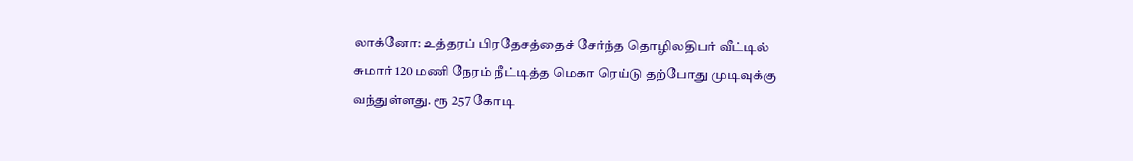லாக்னோ: உத்தரப் பிரதேசத்தைச் சேர்ந்த தொழிலதிபர் வீட்டில் சுமார் 120 மணி நேரம் நீட்டித்த மெகா ரெய்டு தற்போது முடிவுக்கு வந்துள்ளது. ரூ 257 கோடி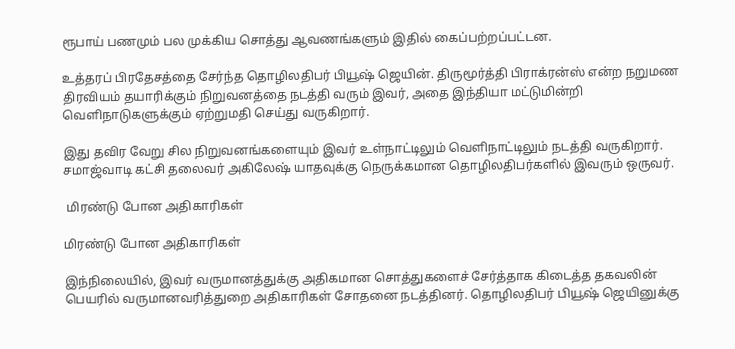ரூபாய் பணமும் பல முக்கிய சொத்து ஆவணங்களும் இதில் கைப்பற்றப்பட்டன.

உத்தரப் பிரதேசத்தை சேர்ந்த தொழிலதிபர் பியூஷ் ஜெயின். திருமூர்த்தி பிராக்ரன்ஸ் என்ற நறுமண திரவியம் தயாரிக்கும் நிறுவனத்தை நடத்தி வரும் இவர், அதை இந்தியா மட்டுமின்றி வெளிநாடுகளுக்கும் ஏற்றுமதி செய்து வருகிறார்.

இது தவிர வேறு சில நிறுவனங்களையும் இவர் உள்நாட்டிலும் வெளிநாட்டிலும் நடத்தி வருகிறார். சமாஜ்வாடி கட்சி தலைவர் அகிலேஷ் யாதவுக்கு நெருக்கமான தொழிலதிபர்களில் இவரும் ஒருவர்.

 மிரண்டு போன அதிகாரிகள்

மிரண்டு போன அதிகாரிகள்

இந்நிலையில், இவர் வருமானத்துக்கு அதிகமான சொத்துகளைச் சேர்த்தாக கிடைத்த தகவலின் பெயரில் வருமானவரித்துறை அதிகாரிகள் சோதனை நடத்தினர். தொழிலதிபர் பியூஷ் ஜெயினுக்கு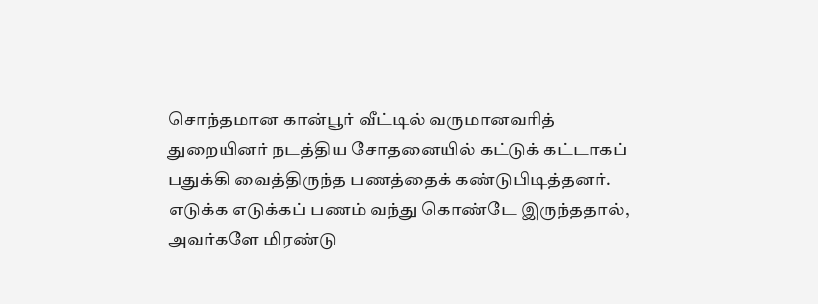சொந்தமான கான்பூர் வீட்டில் வருமானவரித் துறையினர் நடத்திய சோதனையில் கட்டுக் கட்டாகப் பதுக்கி வைத்திருந்த பணத்தைக் கண்டுபிடித்தனர். எடுக்க எடுக்கப் பணம் வந்து கொண்டே இருந்ததால், அவர்களே மிரண்டு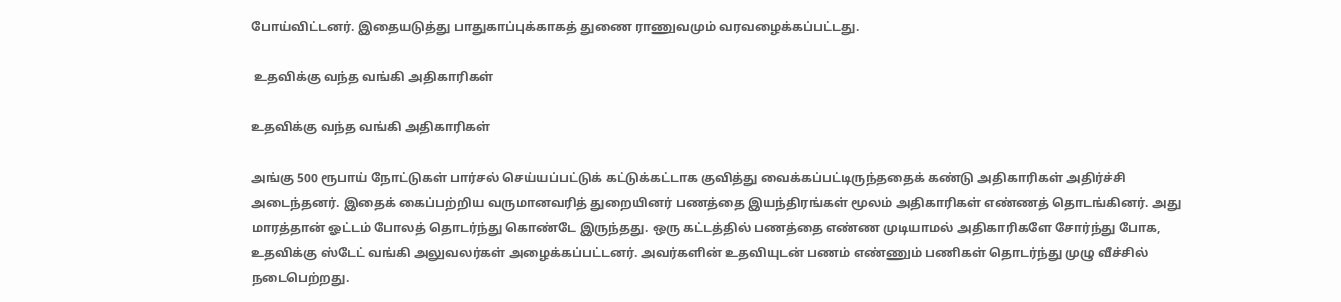போய்விட்டனர். இதையடுத்து பாதுகாப்புக்காகத் துணை ராணுவமும் வரவழைக்கப்பட்டது.

 உதவிக்கு வந்த வங்கி அதிகாரிகள்

உதவிக்கு வந்த வங்கி அதிகாரிகள்

அங்கு 500 ரூபாய் நோட்டுகள் பார்சல் செய்யப்பட்டுக் கட்டுக்கட்டாக குவித்து வைக்கப்பட்டிருந்ததைக் கண்டு அதிகாரிகள் அதிர்ச்சி அடைந்தனர். இதைக் கைப்பற்றிய வருமானவரித் துறையினர் பணத்தை இயந்திரங்கள் மூலம் அதிகாரிகள் எண்ணத் தொடங்கினர். அது மாரத்தான் ஓட்டம் போலத் தொடர்ந்து கொண்டே இருந்தது. ஒரு கட்டத்தில் பணத்தை எண்ண முடியாமல் அதிகாரிகளே சோர்ந்து போக, உதவிக்கு ஸ்டேட் வங்கி அலுவலர்கள் அழைக்கப்பட்டனர். அவர்களின் உதவியுடன் பணம் எண்ணும் பணிகள் தொடர்ந்து முழு வீச்சில் நடைபெற்றது.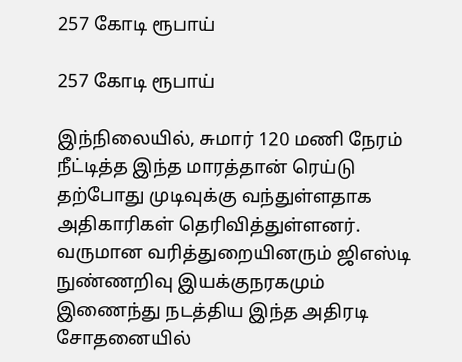257 கோடி ரூபாய்

257 கோடி ரூபாய்

இந்நிலையில், சுமார் 120 மணி நேரம் நீட்டித்த இந்த மாரத்தான் ரெய்டு தற்போது முடிவுக்கு வந்துள்ளதாக அதிகாரிகள் தெரிவித்துள்ளனர். வருமான வரித்துறையினரும் ஜிஎஸ்டி நுண்ணறிவு இயக்குநரகமும் இணைந்து நடத்திய இந்த அதிரடி சோதனையில்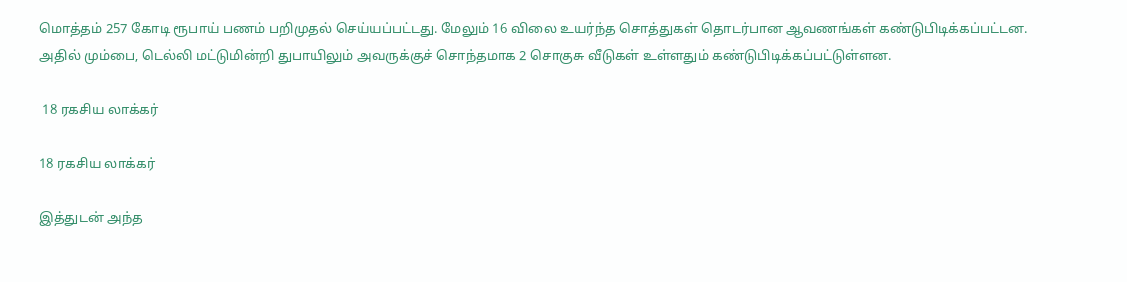மொத்தம் 257 கோடி ரூபாய் பணம் பறிமுதல் செய்யப்பட்டது. மேலும் 16 விலை உயர்ந்த சொத்துகள் தொடர்பான ஆவணங்கள் கண்டுபிடிக்கப்பட்டன. அதில் மும்பை, டெல்லி மட்டுமின்றி துபாயிலும் அவருக்குச் சொந்தமாக 2 சொகுசு வீடுகள் உள்ளதும் கண்டுபிடிக்கப்பட்டுள்ளன.

 18 ரகசிய லாக்கர்

18 ரகசிய லாக்கர்

இத்துடன் அந்த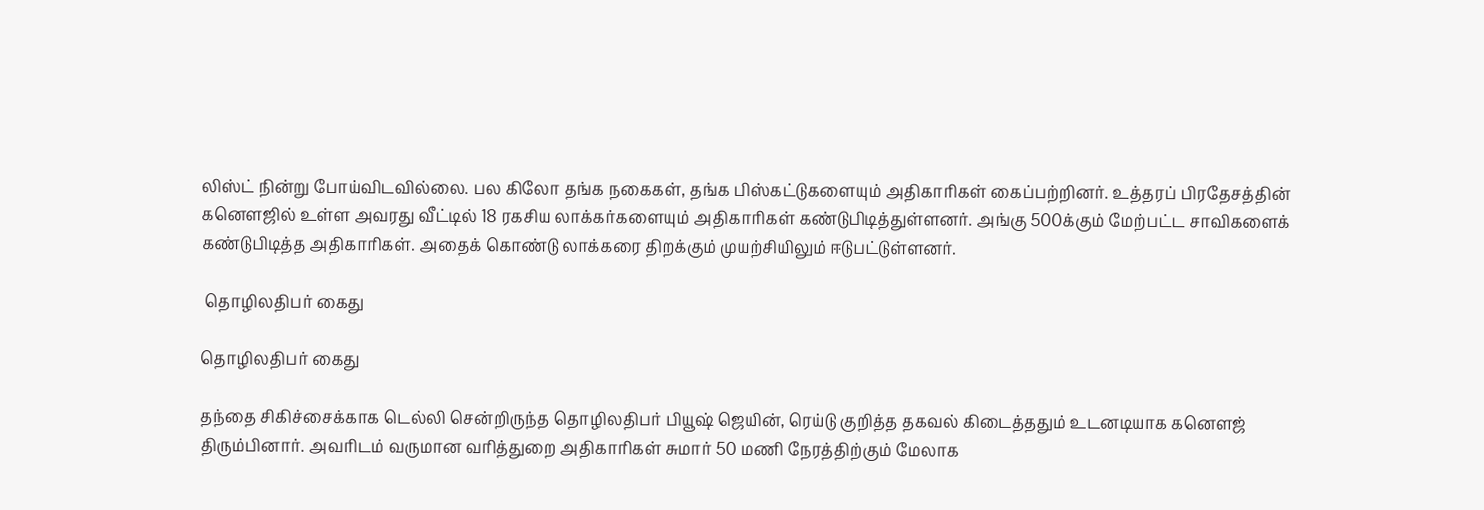லிஸ்ட் நின்று போய்விடவில்லை. பல கிலோ தங்க நகைகள், தங்க பிஸ்கட்டுகளையும் அதிகாரிகள் கைப்பற்றினர். உத்தரப் பிரதேசத்தின் கனௌஜில் உள்ள அவரது வீட்டில் 18 ரகசிய லாக்கர்களையும் அதிகாரிகள் கண்டுபிடித்துள்ளனர். அங்கு 500க்கும் மேற்பட்ட சாவிகளைக் கண்டுபிடித்த அதிகாரிகள். அதைக் கொண்டு லாக்கரை திறக்கும் முயற்சியிலும் ஈடுபட்டுள்ளனர்.

 தொழிலதிபர் கைது

தொழிலதிபர் கைது

தந்தை சிகிச்சைக்காக டெல்லி சென்றிருந்த தொழிலதிபர் பியூஷ் ஜெயின், ரெய்டு குறித்த தகவல் கிடைத்ததும் உடனடியாக கனௌஜ் திரும்பினார். அவரிடம் வருமான வரித்துறை அதிகாரிகள் சுமார் 50 மணி நேரத்திற்கும் மேலாக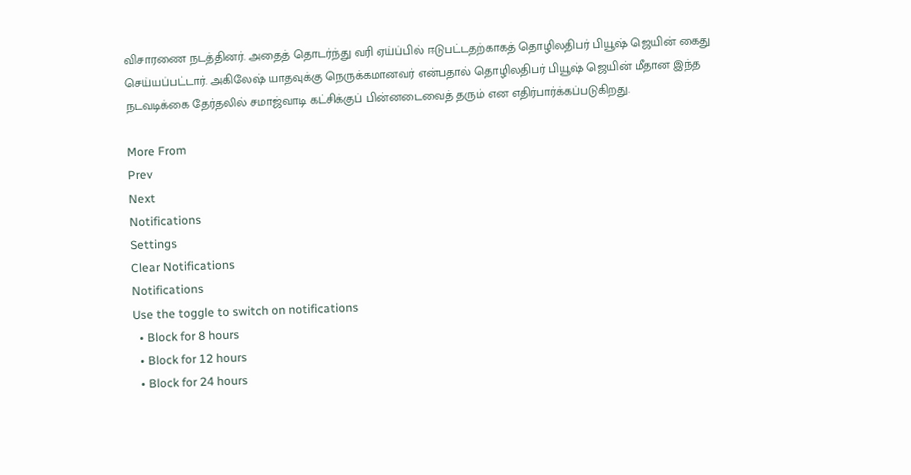விசாரணை நடத்தினர். அதைத் தொடர்ந்து வரி ஏய்ப்பில் ஈடுபட்டதற்காகத் தொழிலதிபர் பியூஷ் ஜெயின் கைது செய்யப்பட்டார். அகிலேஷ் யாதவுக்கு நெருக்கமானவர் என்பதால் தொழிலதிபர் பியூஷ் ஜெயின் மீதான இந்த நடவடிக்கை தேர்தலில் சமாஜ்வாடி கட்சிக்குப் பின்னடைவைத் தரும் என எதிர்பார்க்கப்படுகிறது.

More From
Prev
Next
Notifications
Settings
Clear Notifications
Notifications
Use the toggle to switch on notifications
  • Block for 8 hours
  • Block for 12 hours
  • Block for 24 hours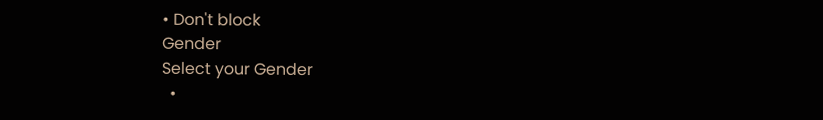• Don't block
Gender
Select your Gender
  •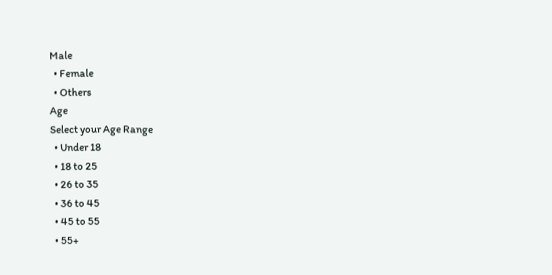Male
  • Female
  • Others
Age
Select your Age Range
  • Under 18
  • 18 to 25
  • 26 to 35
  • 36 to 45
  • 45 to 55
  • 55+